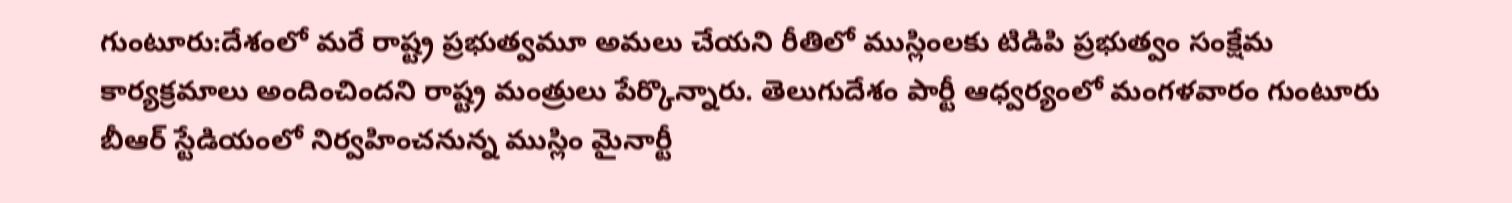గుంటూరు:దేశంలో మరే రాష్ట్ర ప్రభుత్వమూ అమలు చేయని రీతిలో ముస్లింలకు టిడిపి ప్రభుత్వం సంక్షేమ కార్యక్రమాలు అందించిందని రాష్ట్ర మంత్రులు పేర్కొన్నారు. తెలుగుదేశం పార్టీ ఆధ్వర్యంలో మంగళవారం గుంటూరు బీఆర్ స్టేడియంలో నిర్వహించనున్న ముస్లిం మైనార్టీ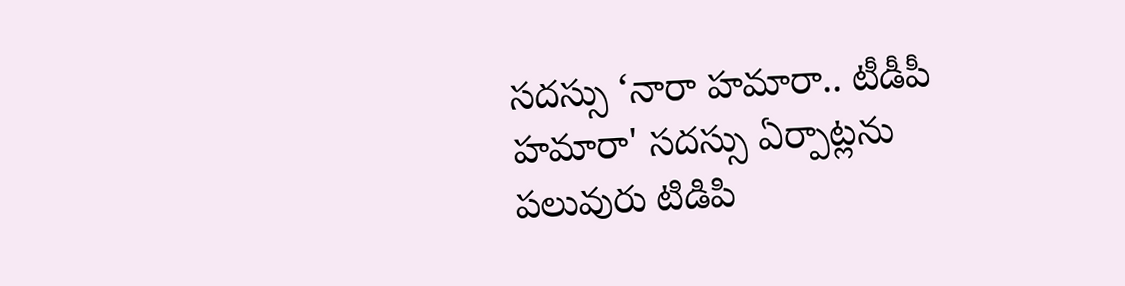సదస్సు ‘నారా హమారా.. టీడీపీ హమారా' సదస్సు ఏర్పాట్లను పలువురు టిడిపి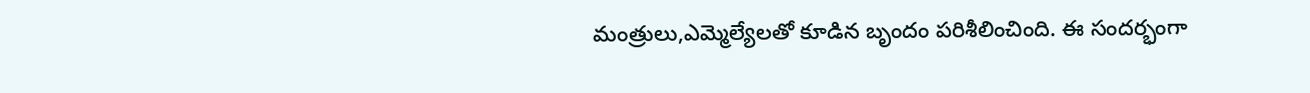మంత్రులు,ఎమ్మెల్యేలతో కూడిన బృందం పరిశీలించింది. ఈ సందర్భంగా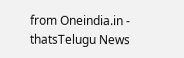from Oneindia.in - thatsTelugu News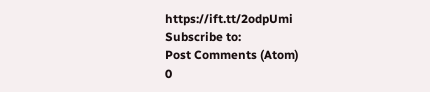https://ift.tt/2odpUmi
Subscribe to:
Post Comments (Atom)
0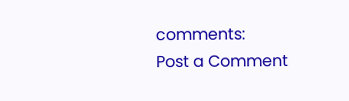comments:
Post a Comment